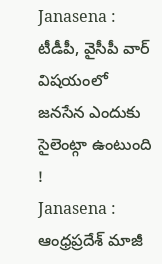Janasena : టీడీపీ, వైసీపీ వార్ విషయంలో జనసేన ఎందుకు సైలెంట్గా ఉంటుంది !
Janasena : ఆంధ్రప్రదేశ్ మాజీ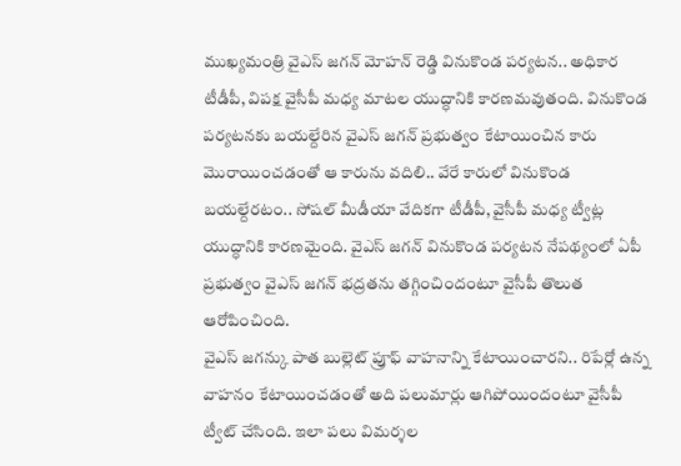ముఖ్యమంత్రి వైఎస్ జగన్ మోహన్ రెడ్డి వినుకొండ పర్యటన.. అధికార టీడీపీ, విపక్ష వైసీపీ మధ్య మాటల యుద్ధానికి కారణమవుతంది. వినుకొండ పర్యటనకు బయల్దేరిన వైఎస్ జగన్ ప్రభుత్వం కేటాయించిన కారు మొరాయించడంతో ఆ కారును వదిలి.. వేరే కారులో వినుకొండ బయల్దేరటం.. సోషల్ మీడీయా వేదికగా టీడీపీ, వైసీపీ మధ్య ట్వీట్ల యుద్ధానికి కారణమైంది. వైఎస్ జగన్ వినుకొండ పర్యటన నేపథ్యంలో ఏపీ ప్రభుత్వం వైఎస్ జగన్ భద్రతను తగ్గించిందంటూ వైసీపీ తొలుత ఆరోపించింది.
వైఎస్ జగన్కు పాత బుల్లెట్ ప్రూఫ్ వాహనాన్ని కేటాయించారని.. రిపేర్లో ఉన్న వాహనం కేటాయించడంతో అది పలుమార్లు ఆగిపోయిందంటూ వైసీపీ ట్వీట్ చేసింది. ఇలా పలు విమర్శల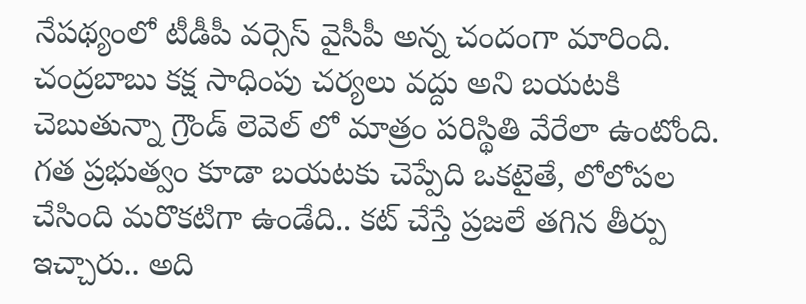నేపథ్యంలో టీడీపీ వర్సెస్ వైసీపీ అన్న చందంగా మారింది. చంద్రబాబు కక్ష సాధింపు చర్యలు వద్దు అని బయటకి చెబుతున్నా గ్రౌండ్ లెవెల్ లో మాత్రం పరిస్థితి వేరేలా ఉంటోంది. గత ప్రభుత్వం కూడా బయటకు చెప్పేది ఒకటైతే, లోలోపల చేసింది మరొకటిగా ఉండేది.. కట్ చేస్తే ప్రజలే తగిన తీర్పు ఇచ్చారు.. అది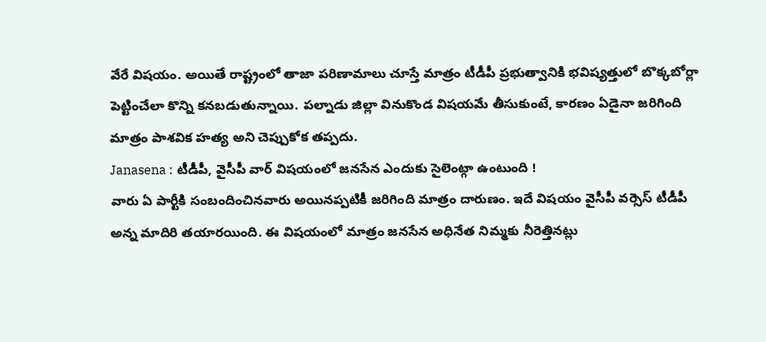వేరే విషయం. అయితే రాష్ట్రంలో తాజా పరిణామాలు చూస్తే మాత్రం టీడీపీ ప్రభుత్వానికి భవిష్యత్తులో బొక్కబోర్లా పెట్టించేలా కొన్ని కనబడుతున్నాయి. పల్నాడు జిల్లా వినుకొండ విషయమే తీసుకుంటే, కారణం ఏడైనా జరిగింది మాత్రం పాశవిక హత్య అని చెప్పుకోక తప్పదు.
Janasena : టీడీపీ, వైసీపీ వార్ విషయంలో జనసేన ఎందుకు సైలెంట్గా ఉంటుంది !
వారు ఏ పార్టీకి సంబందించినవారు అయినప్పటికీ జరిగింది మాత్రం దారుణం. ఇదే విషయం వైసీపీ వర్సెస్ టీడీపీ అన్న మాదిరి తయారయింది. ఈ విషయంలో మాత్రం జనసేన అధినేత నిమ్మకు నీరెత్తినట్లు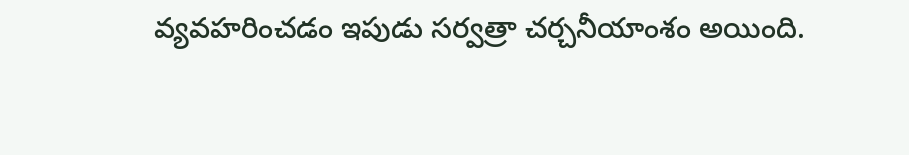వ్యవహరించడం ఇపుడు సర్వత్రా చర్చనీయాంశం అయింది.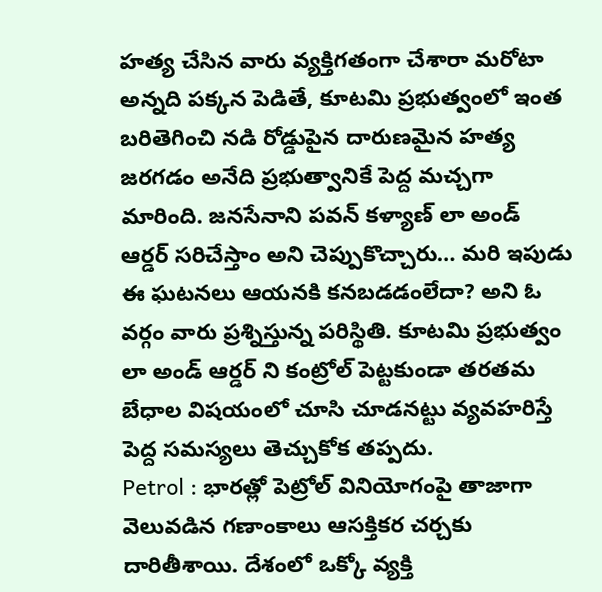హత్య చేసిన వారు వ్యక్తిగతంగా చేశారా మరోటా అన్నది పక్కన పెడితే, కూటమి ప్రభుత్వంలో ఇంత బరితెగించి నడి రోడ్డుపైన దారుణమైన హత్య జరగడం అనేది ప్రభుత్వానికే పెద్ద మచ్చగా మారింది. జనసేనాని పవన్ కళ్యాణ్ లా అండ్ ఆర్డర్ సరిచేస్తాం అని చెప్పుకొచ్చారు… మరి ఇపుడు ఈ ఘటనలు ఆయనకి కనబడడంలేదా? అని ఓ వర్గం వారు ప్రశ్నిస్తున్న పరిస్థితి. కూటమి ప్రభుత్వం లా అండ్ ఆర్డర్ ని కంట్రోల్ పెట్టకుండా తరతమ బేధాల విషయంలో చూసి చూడనట్టు వ్యవహరిస్తే
పెద్ద సమస్యలు తెచ్చుకోక తప్పదు.
Petrol : భారత్లో పెట్రోల్ వినియోగంపై తాజాగా వెలువడిన గణాంకాలు ఆసక్తికర చర్చకు దారితీశాయి. దేశంలో ఒక్కో వ్యక్తి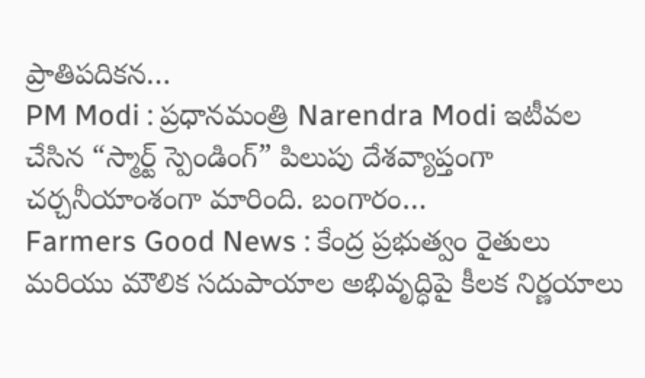ప్రాతిపదికన…
PM Modi : ప్రధానమంత్రి Narendra Modi ఇటీవల చేసిన “స్మార్ట్ స్పెండింగ్” పిలుపు దేశవ్యాప్తంగా చర్చనీయాంశంగా మారింది. బంగారం…
Farmers Good News : కేంద్ర ప్రభుత్వం రైతులు మరియు మౌలిక సదుపాయాల అభివృద్ధిపై కీలక నిర్ణయాలు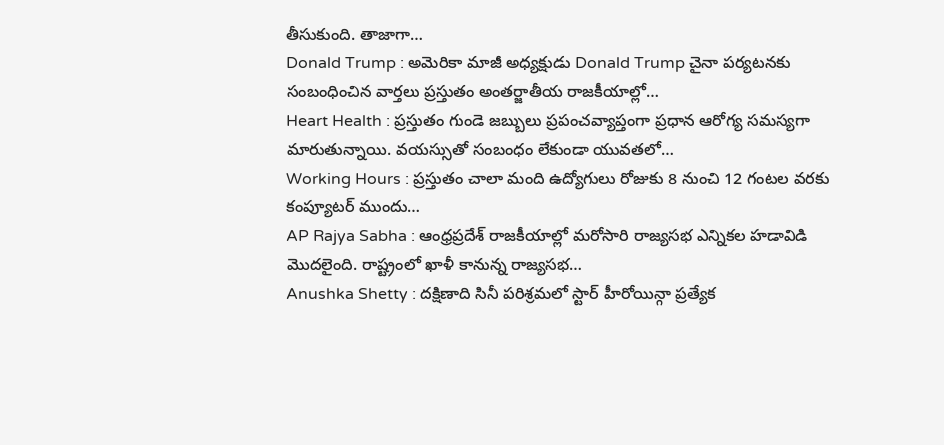తీసుకుంది. తాజాగా…
Donald Trump : అమెరికా మాజీ అధ్యక్షుడు Donald Trump చైనా పర్యటనకు సంబంధించిన వార్తలు ప్రస్తుతం అంతర్జాతీయ రాజకీయాల్లో…
Heart Health : ప్రస్తుతం గుండె జబ్బులు ప్రపంచవ్యాప్తంగా ప్రధాన ఆరోగ్య సమస్యగా మారుతున్నాయి. వయస్సుతో సంబంధం లేకుండా యువతలో…
Working Hours : ప్రస్తుతం చాలా మంది ఉద్యోగులు రోజుకు 8 నుంచి 12 గంటల వరకు కంప్యూటర్ ముందు…
AP Rajya Sabha : ఆంధ్రప్రదేశ్ రాజకీయాల్లో మరోసారి రాజ్యసభ ఎన్నికల హడావిడి మొదలైంది. రాష్ట్రంలో ఖాళీ కానున్న రాజ్యసభ…
Anushka Shetty : దక్షిణాది సినీ పరిశ్రమలో స్టార్ హీరోయిన్గా ప్రత్యేక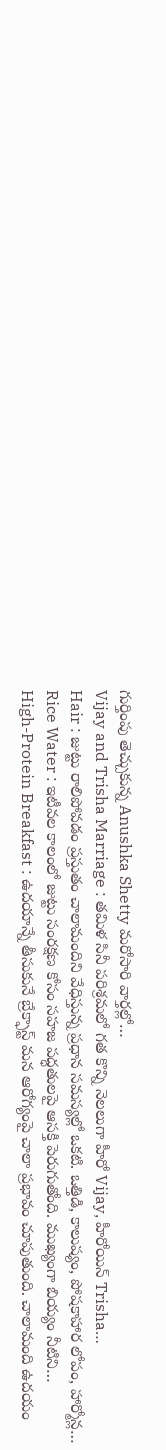గుర్తింపు తెచ్చుకున్న Anushka Shetty మరోసారి వార్తల్లో…
Vijay and Trisha Marriage : తమిళ సినీ పరిశ్రమలో గత కొన్ని నెలలుగా హీరో Vijay, హీరోయిన్ Trisha…
Hair : జుట్టు రాలిపోవడం ప్రస్తుతం చాలామందిని వేధిస్తున్న ప్రధాన సమస్యల్లో ఒకటి. ఒత్తిడి, కాలుష్యం, పోషకాహార లోపం, హార్మోన్ల…
Rice Water : ఇటీవల కాలంలో జుట్టు సంరక్షణ కోసం సహజ పద్ధతులపై ఆసక్తి పెరుగుతోంది. ముఖ్యంగా బియ్యం నీటిని…
High-Protein Breakfast : ఉదయాన్నే తీసుకునే బ్రేక్ఫాస్ట్ మన ఆరోగ్యంపై చాలా ప్రభావం చూపుతుంది. చాలామంది ఉదయం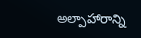అల్పాహారాన్ని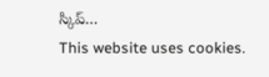స్కిప్…
This website uses cookies.